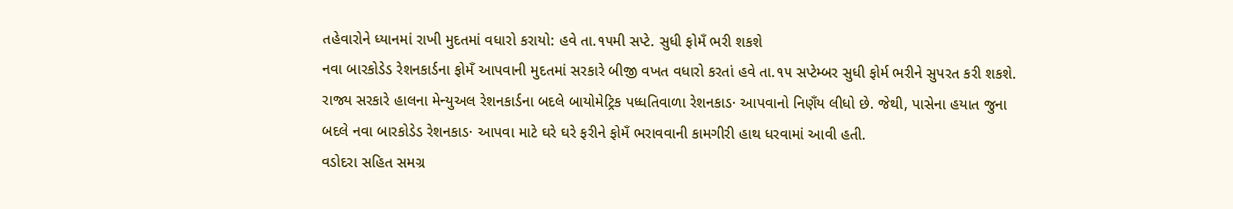તહેવારોને ધ્યાનમાં રાખી મુદતમાં વધારો કરાયો: હવે તા.૧૫મી સપ્ટે. સુધી ફોમઁ ભરી શકશે
નવા બારકોડેડ રેશનકાર્ડના ફોમઁ આપવાની મુદતમાં સરકારે બીજી વખત વધારો કરતાં હવે તા.૧૫ સપ્ટેમ્બર સુધી ફોર્મ ભરીને સુપરત કરી શકશે.
રાજ્ય સરકારે હાલના મેન્યુઅલ રેશનકાર્ડના બદલે બાયોમેટ્રિક પધ્ધતિવાળા રેશનકાડ· આપવાનો નિણઁય લીધો છે. જેથી, પાસેના હયાત જુના બદલે નવા બારકોડેડ રેશનકાડ· આપવા માટે ઘરે ઘરે ફરીને ફોમઁ ભરાવવાની કામગીરી હાથ ધરવામાં આવી હતી.
વડોદરા સહિત સમગ્ર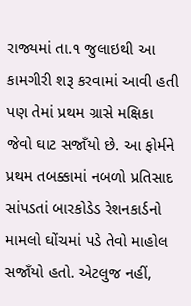રાજ્યમાં તા.૧ જુલાઇથી આ કામગીરી શરૂ કરવામાં આવી હતી પણ તેમાં પ્રથમ ગ્રાસે મક્ષિકા જેવો ઘાટ સજાઁયો છે. આ ફોર્મને પ્રથમ તબક્કામાં નબળો પ્રતિસાદ સાંપડતાં બારકોડેડ રેશનકાર્ડનો મામલો ઘોંચમાં પડે તેવો માહોલ સજાઁયો હતો. એટલુજ નહીં,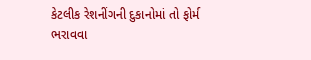કેટલીક રેશનીંગની દુકાનોમાં તો ફોર્મ ભરાવવા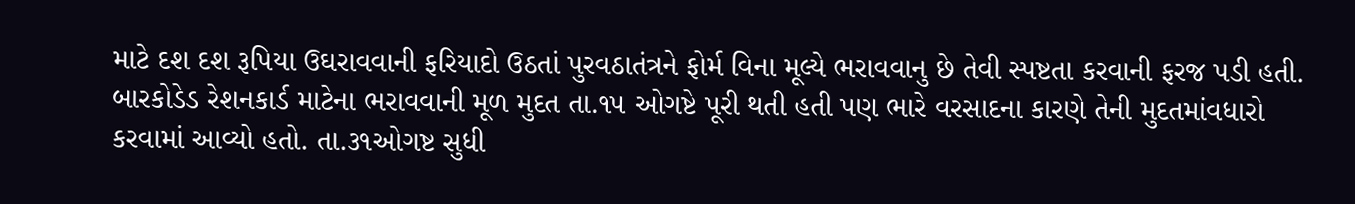માટે દશ દશ રૂપિયા ઉઘરાવવાની ફરિયાદો ઉઠતાં પુરવઠાતંત્રને ફોર્મ વિના મૂલ્યે ભરાવવાનુ છે તેવી સ્પષ્ટતા કરવાની ફરજ પડી હતી.
બારકોડેડ રેશનકાર્ડ માટેના ભરાવવાની મૂળ મુદત તા.૧૫ ઓગષ્ટે પૂરી થતી હતી પણ ભારે વરસાદના કારણે તેની મુદતમાંવધારો કરવામાં આવ્યો હતો. તા.૩૧ઓગષ્ટ સુધી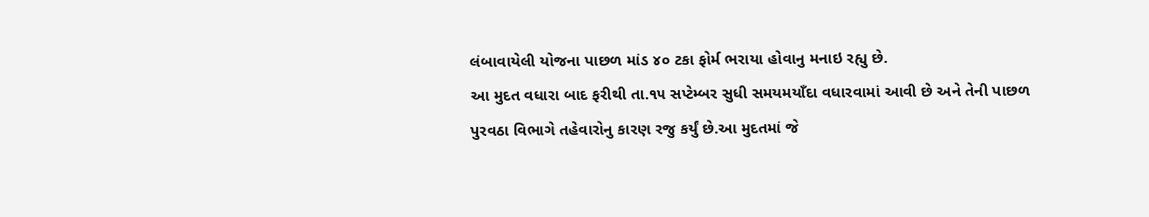લંબાવાયેલી યોજના પાછળ માંડ ૪૦ ટકા ફોર્મ ભરાયા હોવાનુ મનાઇ રહ્યુ છે.
આ મુદત વધારા બાદ ફરીથી તા.૧૫ સપ્ટેમ્બર સુધી સમયમયાઁદા વધારવામાં આવી છે અને તેની પાછળ પુરવઠા વિભાગે તહેવારોનુ કારણ રજુ કર્યું છે.આ મુદતમાં જે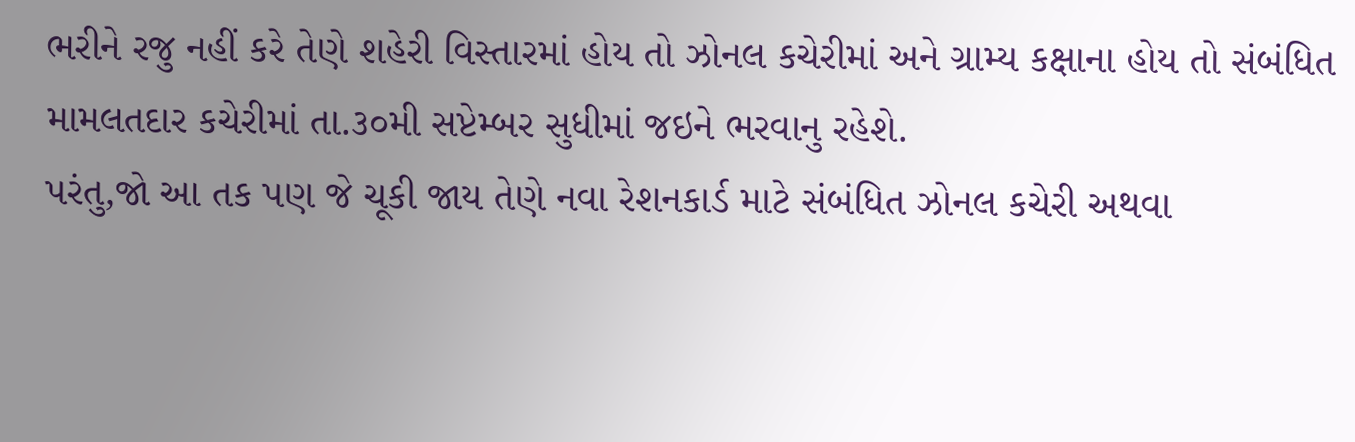ભરીને રજુ નહીં કરે તેણે શહેરી વિસ્તારમાં હોય તો ઝોનલ કચેરીમાં અને ગ્રામ્ય કક્ષાના હોય તો સંબંધિત મામલતદાર કચેરીમાં તા.૩૦મી સપ્ટેમ્બર સુધીમાં જઇને ભરવાનુ રહેશે.
પરંતુ,જો આ તક પણ જે ચૂકી જાય તેણે નવા રેશનકાર્ડ માટે સંબંધિત ઝોનલ કચેરી અથવા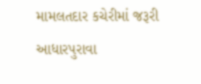મામલતદાર કચેરીમાં જરૂરી આધારપુરાવા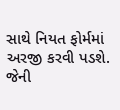સાથે નિયત ફોર્મમાં અરજી કરવી પડશે. જેની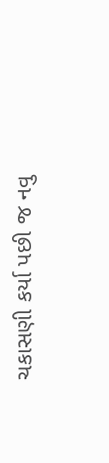ચકાસણી કર્યા પછી જ નવુ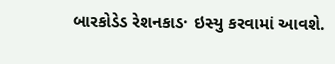બારકોડેડ રેશનકાડ· ઇસ્યુ કરવામાં આવશે.